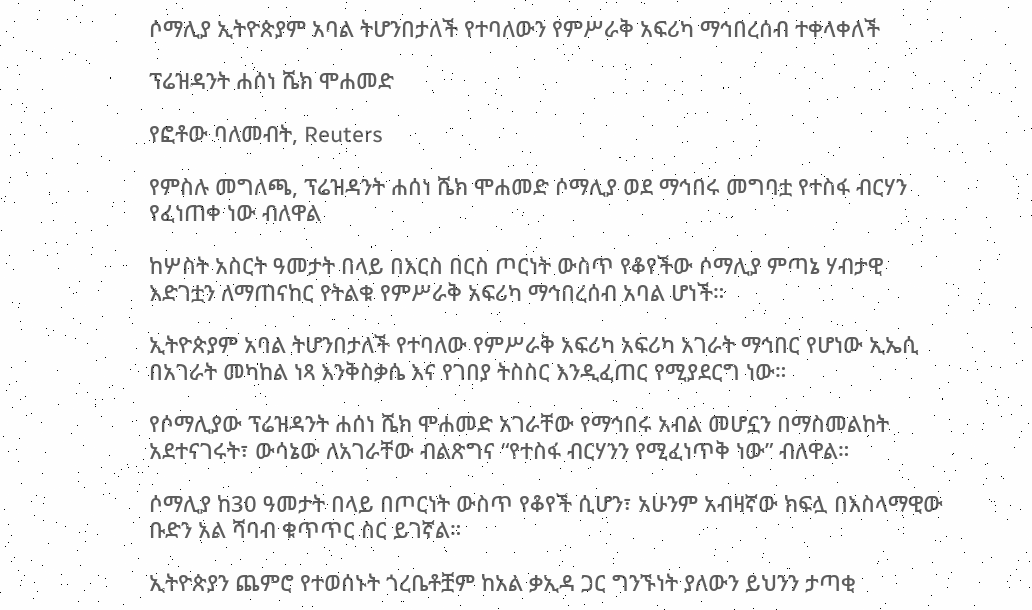ሶማሊያ ኢትዮጵያም አባል ትሆንበታለች የተባለውን የምሥራቅ አፍሪካ ማኅበረሰብ ተቀላቀለች

ፕሬዝዳንት ሐሰነ ሼክ ሞሐመድ

የፎቶው ባለመብት, Reuters

የምስሉ መግለጫ, ፕሬዝዳንት ሐሰነ ሼክ ሞሐመድ ሶማሊያ ወደ ማኅበሩ መግባቷ የተስፋ ብርሃን የፈነጠቀ ነው ብለዋል

ከሦስት አስርት ዓመታት በላይ በእርስ በርስ ጦርነት ውስጥ የቆየችው ሶማሊያ ምጣኔ ሃብታዊ እድገቷን ለማጠናከር የትልቁ የምሥራቅ አፍሪካ ማኅበረሰብ አባል ሆነች።

ኢትዮጵያም አባል ትሆንበታለች የተባለው የምሥራቅ አፍሪካ አፍሪካ አገራት ማኅበር የሆነው ኢኤሲ በአገራት መካከል ነጻ እንቅስቃሴ እና የገበያ ትስስር እንዲፈጠር የሚያደርግ ነው።

የሶማሊያው ፕሬዝዳንት ሐሰነ ሼክ ሞሐመድ አገራቸው የማኅበሩ አብል መሆኗን በማስመልከት አደተናገሩት፣ ውሳኔው ለአገራቸው ብልጽግና “የተስፋ ብርሃንን የሚፈነጥቅ ነው” ብለዋል።

ሶማሊያ ከ30 ዓመታት በላይ በጦርነት ውስጥ የቆየች ሲሆን፣ አሁንም አብዛኛው ክፍሏ በእስላማዊው ቡድን አል ሻባብ ቁጥጥር ስር ይገኛል።

ኢትዮጵያን ጨምሮ የተወሰኑት ጎረቤቶቿም ከአል ቃኢዳ ጋር ግንኙነት ያለውን ይህንን ታጣቂ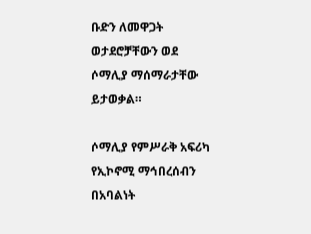ቡድን ለመዋጋት ወታደሮቻቸውን ወደ ሶማሊያ ማሰማራታቸው ይታወቃል።

ሶማሊያ የምሥራቅ አፍሪካ የኢኮኖሚ ማኅበረሰብን በአባልነት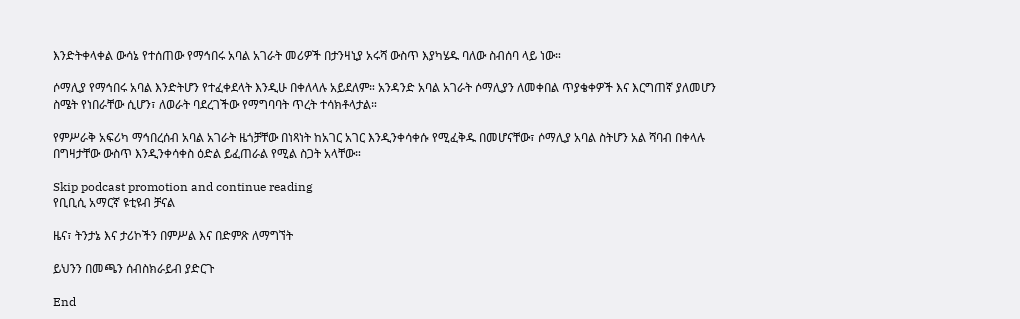እንድትቀላቀል ውሳኔ የተሰጠው የማኅበሩ አባል አገራት መሪዎች በታንዛኒያ አሩሻ ውስጥ እያካሄዱ ባለው ስብሰባ ላይ ነው።

ሶማሊያ የማኅበሩ አባል እንድትሆን የተፈቀደላት እንዲሁ በቀለላሉ አይደለም። አንዳንድ አባል አገራት ሶማሊያን ለመቀበል ጥያቄቀዎች እና እርግጠኛ ያለመሆን ስሜት የነበራቸው ሲሆን፣ ለወራት ባደረገችው የማግባባት ጥረት ተሳክቶላታል።

የምሥራቅ አፍሪካ ማኅበረሰብ አባል አገራት ዜጎቻቸው በነጻነት ከአገር አገር እንዲንቀሳቀሱ የሚፈቅዱ በመሆናቸው፣ ሶማሊያ አባል ስትሆን አል ሻባብ በቀላሉ በግዛታቸው ውስጥ እንዲንቀሳቀስ ዕድል ይፈጠራል የሚል ስጋት አላቸው።

Skip podcast promotion and continue reading
የቢቢሲ አማርኛ ዩቲዩብ ቻናል

ዜና፣ ትንታኔ እና ታሪኮችን በምሥል እና በድምጽ ለማግኘት

ይህንን በመጫን ሰብስክራይብ ያድርጉ

End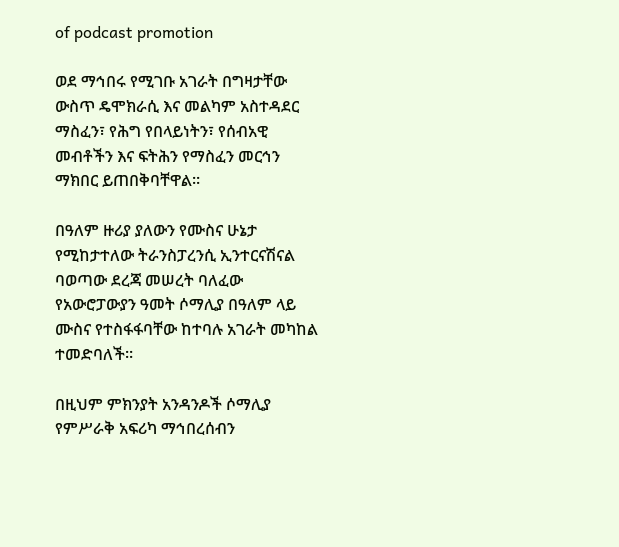of podcast promotion

ወደ ማኅበሩ የሚገቡ አገራት በግዛታቸው ውስጥ ዴሞክራሲ እና መልካም አስተዳደር ማስፈን፣ የሕግ የበላይነትን፣ የሰብአዊ መብቶችን እና ፍትሕን የማስፈን መርኅን ማክበር ይጠበቅባቸዋል።

በዓለም ዙሪያ ያለውን የሙስና ሁኔታ የሚከታተለው ትራንስፓረንሲ ኢንተርናሽናል ባወጣው ደረጃ መሠረት ባለፈው የአውሮፓውያን ዓመት ሶማሊያ በዓለም ላይ ሙስና የተስፋፋባቸው ከተባሉ አገራት መካከል ተመድባለች።

በዚህም ምክንያት አንዳንዶች ሶማሊያ የምሥራቅ አፍሪካ ማኅበረሰብን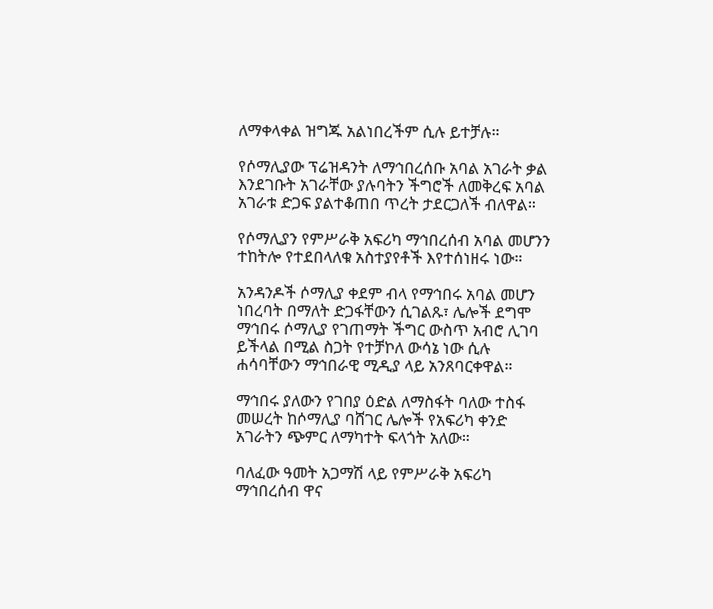ለማቀላቀል ዝግጁ አልነበረችም ሲሉ ይተቻሉ።

የሶማሊያው ፕሬዝዳንት ለማኅበረሰቡ አባል አገራት ቃል እንደገቡት አገራቸው ያሉባትን ችግሮች ለመቅረፍ አባል አገራቱ ድጋፍ ያልተቆጠበ ጥረት ታደርጋለች ብለዋል።

የሶማሊያን የምሥራቅ አፍሪካ ማኅበረሰብ አባል መሆንን ተከትሎ የተደበላለቁ አስተያየቶች እየተሰነዘሩ ነው።

አንዳንዶች ሶማሊያ ቀደም ብላ የማኅበሩ አባል መሆን ነበረባት በማለት ድጋፋቸውን ሲገልጹ፣ ሌሎች ደግሞ ማኅበሩ ሶማሊያ የገጠማት ችግር ውስጥ አብሮ ሊገባ ይችላል በሚል ስጋት የተቻኮለ ውሳኔ ነው ሲሉ ሐሳባቸውን ማኅበራዊ ሚዲያ ላይ አንጸባርቀዋል።

ማኅበሩ ያለውን የገበያ ዕድል ለማስፋት ባለው ተስፋ መሠረት ከሶማሊያ ባሸገር ሌሎች የአፍሪካ ቀንድ አገራትን ጭምር ለማካተት ፍላጎት አለው።

ባለፈው ዓመት አጋማሽ ላይ የምሥራቅ አፍሪካ ማኅበረሰብ ዋና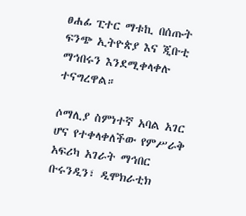ፀሐፊ ፒተር ማቱኪ በሰጡት ፍንጭ ኢትዮጵያ እና ጂቡቲ ማኅበሩን እንደሚቀላቀሉ ተናግረዋል።

ሶማሊያ ስምነተኛ አባል አገር ሆና የተቀላቀለችው የምሥራቅ አፍሪካ አገራት ማኅበር ቡሩንዲን፣ ዲሞክራቲክ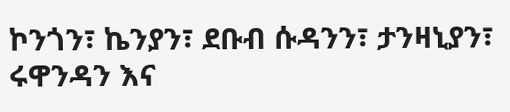ኮንጎን፣ ኬንያን፣ ደቡብ ሱዳንን፣ ታንዛኒያን፣ ሩዋንዳን እና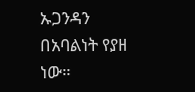ኡጋንዳን በአባልነት የያዘ ነው።